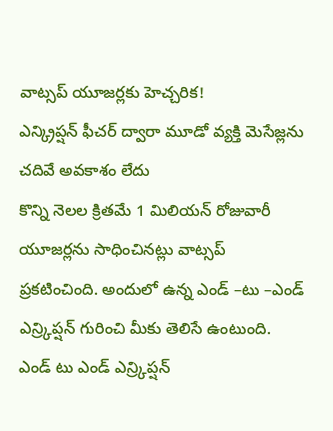వాట్సప్ యూజర్లకు హెచ్చరిక!
ఎన్క్రిప్షన్ ఫీచర్ ద్వారా మూడో వ్యక్తి మెసేజ్లను చదివే అవకాశం లేదు
కొన్ని నెలల క్రితమే 1 మిలియన్ రోజువారీ యూజర్లను సాధించినట్లు వాట్సప్ ప్రకటించింది. అందులో ఉన్న ఎండ్ –టు –ఎండ్ ఎన్ర్కిప్షన్ గురించి మీకు తెలిసే ఉంటుంది. ఎండ్ టు ఎండ్ ఎన్ర్కిప్షన్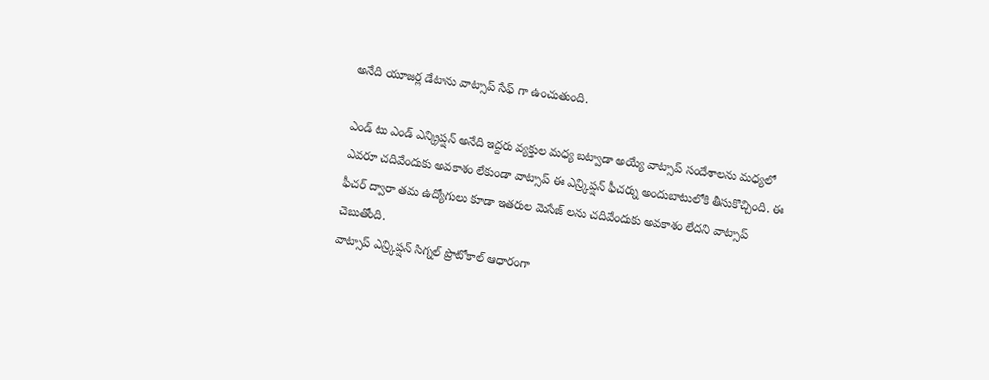అనేది యూజర్ల డేటాను వాట్సాప్ సేఫ్ గా ఉంచుతుంది.

ఎండ్ టు ఎండ్ ఎన్క్రిప్షన్ అనేది ఇద్దరు వ్యక్తుల మధ్య బట్వాడా అయ్యే వాట్సాప్ సందేశాలను మధ్యలో ఎవరూ చదివేందుకు అవకాశం లేకుండా వాట్సాప్ ఈ ఎన్ర్కిప్షన్ ఫీచర్ను అందుబాటులోకి తీసుకొచ్చింది. ఈ ఫీచర్ ద్వారా తమ ఉద్యోగులు కూడా ఇతరుల మెసేజ్ లను చదివేందుకు అవకాశం లేదని వాట్సాప్ చెబుతోంది.
వాట్సాప్ ఎన్ర్కిప్షన్ సిగ్నల్ ప్రొటోకాల్ ఆధారంగా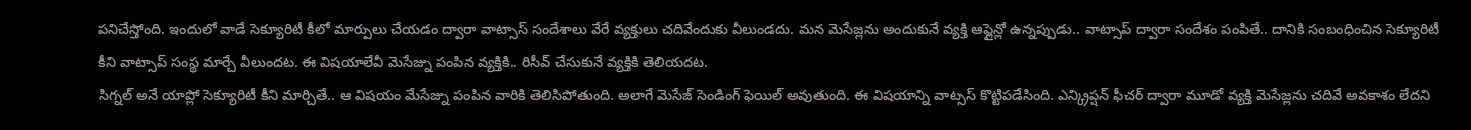పనిచేస్తోంది. ఇందులో వాడే సెక్యూరిటీ కీలో మార్పులు చేయడం ద్వారా వాట్సాస్ సందేశాలు వేరే వ్యక్తులు చదివేందుకు వీలుండదు. మన మెసేజ్లను అందుకునే వ్యక్తి ఆఫ్లైన్లో ఉన్నప్పుడు.. వాట్సాప్ ద్వారా సందేశం పంపితే.. దానికి సంబంధించిన సెక్యూరిటీ కీని వాట్సాప్ సంస్థ మార్చే వీలుందట. ఈ విషయాలేవీ మెసేజ్ను పంపిన వ్యక్తికి.. రిసీవ్ చేసుకునే వ్యక్తికి తెలియదట.
సిగ్నల్ అనే యాప్లో సెక్యూరిటీ కీని మార్చితే.. ఆ విషయం మేసేజ్ను పంపిన వారికి తెలిసిపోతుంది. అలాగే మెసేజ్ సెండింగ్ ఫెయిల్ అవుతుంది. ఈ విషయాన్ని వాట్సస్ కొట్టిపడేసింది. ఎన్క్రిప్షన్ ఫీచర్ ద్వారా మూడో వ్యక్తి మెసేజ్లను చదివే అవకాశం లేదని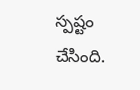స్పష్టం చేసింది.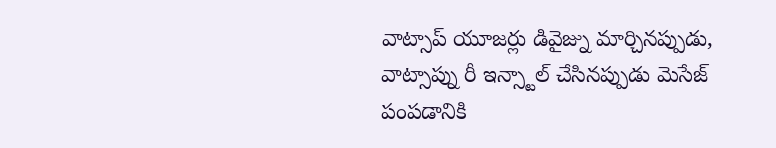వాట్సాప్ యూజర్లు డివైజ్ను మార్చినప్పుడు, వాట్సాప్ను రీ ఇన్స్టాల్ చేసినప్పుడు మెసేజ్ పంపడానికి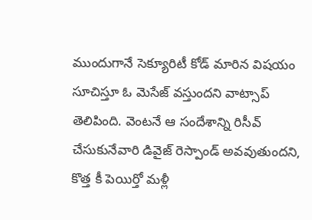ముందుగానే సెక్యూరిటీ కోడ్ మారిన విషయం సూచిస్తూ ఓ మెసేజ్ వస్తుందని వాట్సాప్ తెలిపింది. వెంటనే ఆ సందేశాన్ని రిసీవ్ చేసుకునేవారి డివైజ్ రెస్పాండ్ అవవుతుందని, కొత్త కీ పెయిర్తో మళ్లీ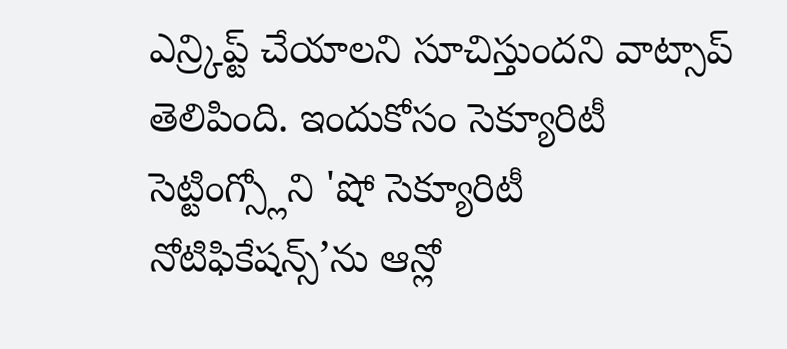ఎన్ర్కిప్ట్ చేయాలని సూచిస్తుందని వాట్సాప్ తెలిపింది. ఇందుకోసం సెక్యూరిటీ సెట్టింగ్స్లోని 'షో సెక్యూరిటీ నోటిఫికేషన్స్’ను ఆన్లో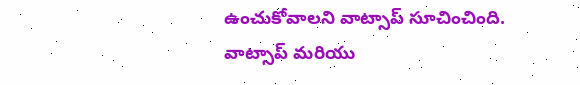ఉంచుకోవాలని వాట్సాప్ సూచించింది.
వాట్సాప్ మరియు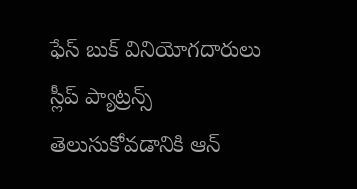ఫేస్ బుక్ వినియోగదారులు స్లీప్ ప్యాట్రన్స్ తెలుసుకోవడానికి ఆన్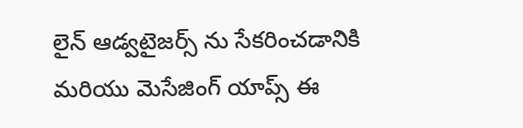లైన్ ఆడ్వటైజర్స్ ను సేకరించడానికి మరియు మెసేజింగ్ యాప్స్ ఈ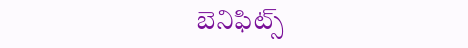బెనిఫిట్స్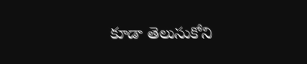కూడా తెలుసుకోని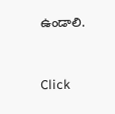ఉండాలి.


Click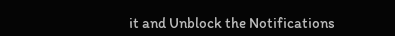it and Unblock the Notifications